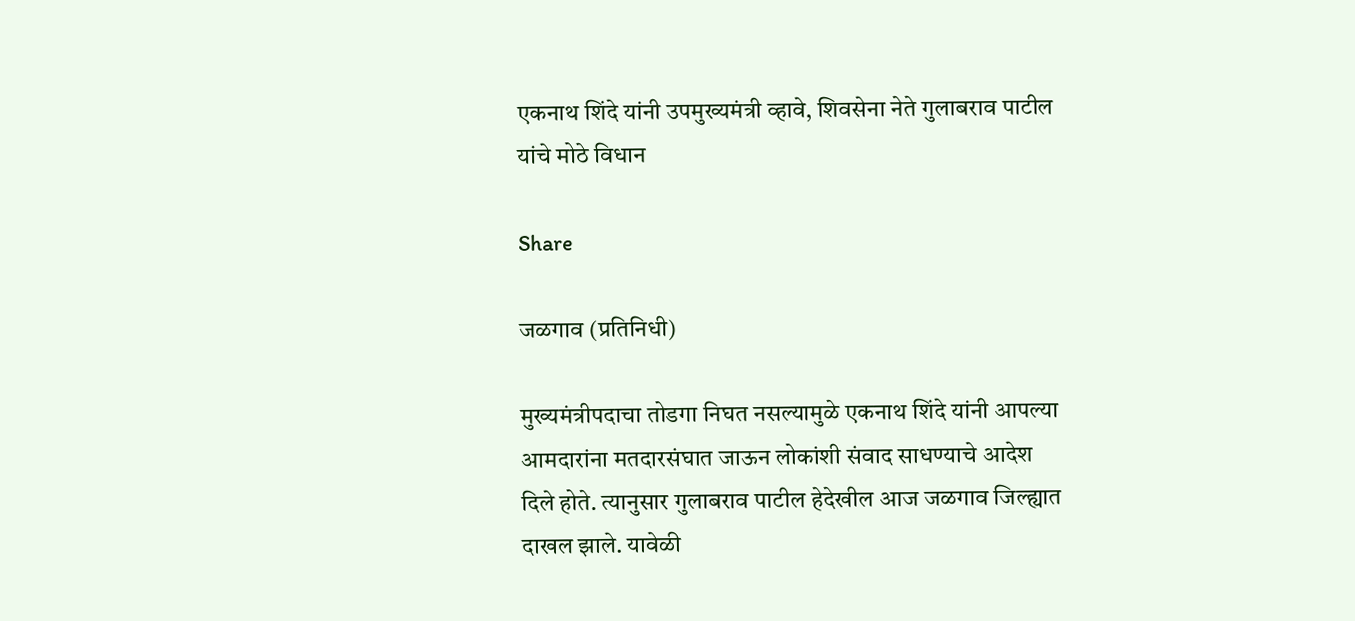एकनाथ शिंदे यांनी उपमुख्यमंत्री व्हावे, शिवसेना नेते गुलाबराव पाटील यांचे मोठे विधान

Share

जळगाव (प्रतिनिधी)

मुख्यमंत्रीपदाचा तोडगा निघत नसल्यामुळे एकनाथ शिंदे यांनी आपल्या आमदारांना मतदारसंघात जाऊन लोकांशी संवाद साधण्याचे आदेश दिले होते. त्यानुसार गुलाबराव पाटील हेदेखील आज जळगाव जिल्ह्यात दाखल झाले. यावेळी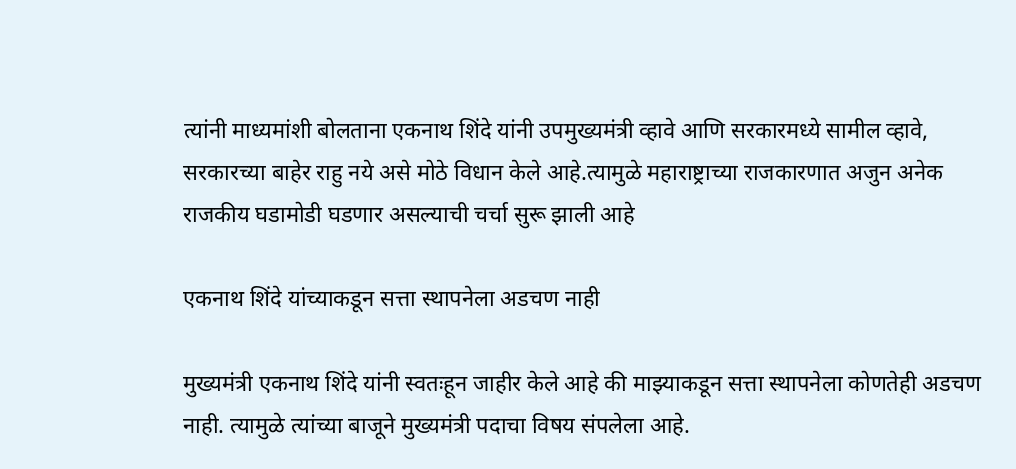त्यांनी माध्यमांशी बोलताना एकनाथ शिंदे यांनी उपमुख्यमंत्री व्हावे आणि सरकारमध्ये सामील व्हावे, सरकारच्या बाहेर राहु नये असे मोठे विधान केले आहे.त्यामुळे महाराष्ट्राच्या राजकारणात अजुन अनेक राजकीय घडामोडी घडणार असल्याची चर्चा सुरू झाली आहे

एकनाथ शिंदे यांच्याकडून सत्ता स्थापनेला अडचण नाही

मुख्यमंत्री एकनाथ शिंदे यांनी स्वतःहून जाहीर केले आहे की माझ्याकडून सत्ता स्थापनेला कोणतेही अडचण नाही. त्यामुळे त्यांच्या बाजूने मुख्यमंत्री पदाचा विषय संपलेला आहे.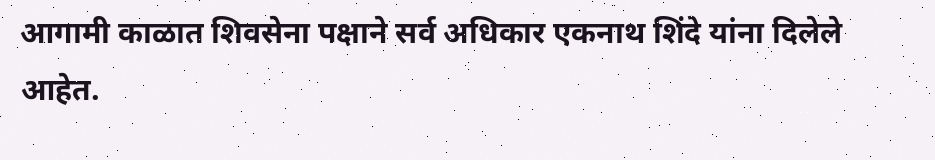आगामी काळात शिवसेना पक्षाने सर्व अधिकार एकनाथ शिंदे यांना दिलेले आहेत.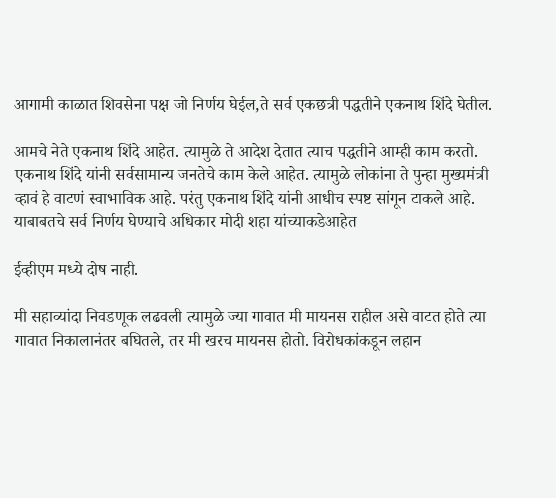आगामी काळात शिवसेना पक्ष जो निर्णय घेईल,ते सर्व एकछत्री पद्धतीने एकनाथ शिंदे घेतील.

आमचे नेते एकनाथ शिंदे आहेत. त्यामुळे ते आदेश देतात त्याच पद्धतीने आम्ही काम करतो. एकनाथ शिंदे यांनी सर्वसामान्य जनतेचे काम केले आहेत. त्यामुळे लोकांना ते पुन्हा मुख्यमंत्री व्हावं हे वाटणं स्वाभाविक आहे. परंतु एकनाथ शिंदे यांनी आधीच स्पष्ट सांगून टाकले आहे. याबाबतचे सर्व निर्णय घेण्याचे अधिकार मोदी शहा यांच्याकडेआहेत

ईव्हीएम मध्ये दोष नाही.

मी सहाव्यांदा निवडणूक लढवली त्यामुळे ज्या गावात मी मायनस राहील असे वाटत होते त्या गावात निकालानंतर बघितले, तर मी खरच मायनस होतो. विरोधकांकडून लहान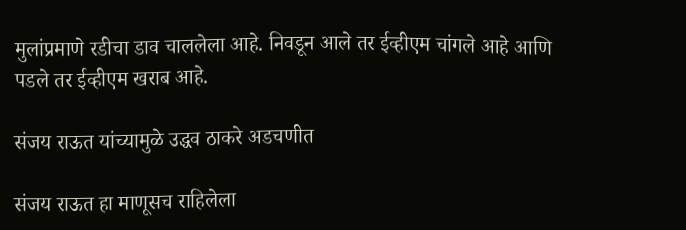मुलांप्रमाणे रडीचा डाव चाललेला आहे. निवडून आले तर ईव्हीएम चांगले आहे आणि पडले तर ईव्हीएम खराब आहे.

संजय राऊत यांच्यामुळे उद्धव ठाकरे अडचणीत

संजय राऊत हा माणूसच राहिलेला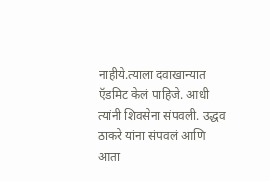नाहीये.त्याला दवाखान्यात ऍडमिट केलं पाहिजे. आधी त्यांनी शिवसेना संपवली. उद्धव ठाकरे यांना संपवलं आणि आता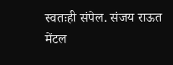स्वतःही संपेल. संजय राऊत मेंटल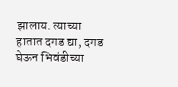झालाय. त्याच्या हातात दगड द्या, दगड घेऊन भिवंडीच्या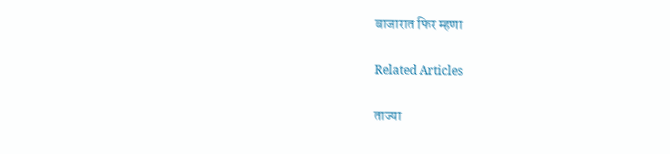बाजारात फिर म्हणा

Related Articles

ताज्या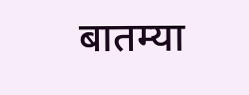बातम्या